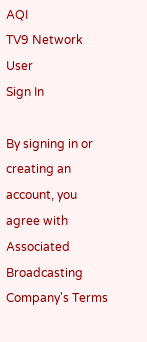AQI
TV9 Network
User
Sign In

By signing in or creating an account, you agree with Associated Broadcasting Company's Terms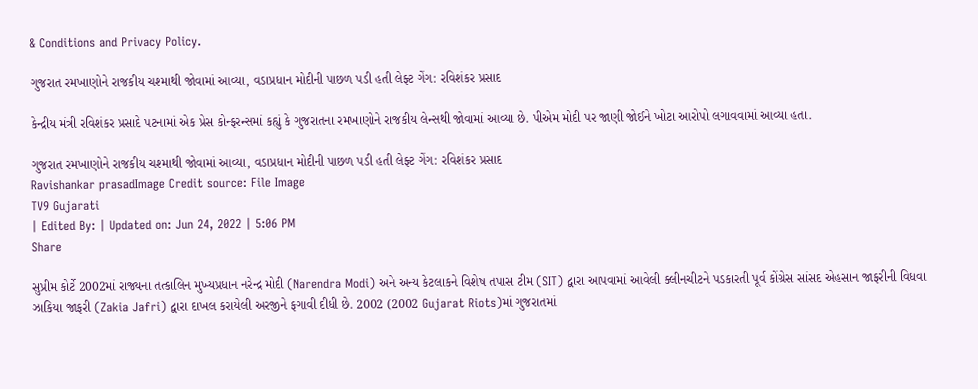& Conditions and Privacy Policy.

ગુજરાત રમખાણોને રાજકીય ચશ્માથી જોવામાં આવ્યા, વડાપ્રધાન મોદીની પાછળ પડી હતી લેફ્ટ ગેંગ: રવિશંકર પ્રસાદ

કેન્દ્રીય મંત્રી રવિશંકર પ્રસાદે પટનામાં એક પ્રેસ કોન્ફરન્સમાં કહ્યું કે ગુજરાતના રમખાણોને રાજકીય લેન્સથી જોવામાં આવ્યા છે. પીએમ મોદી પર જાણી જોઈને ખોટા આરોપો લગાવવામાં આવ્યા હતા.

ગુજરાત રમખાણોને રાજકીય ચશ્માથી જોવામાં આવ્યા, વડાપ્રધાન મોદીની પાછળ પડી હતી લેફ્ટ ગેંગ: રવિશંકર પ્રસાદ
Ravishankar prasadImage Credit source: File Image
TV9 Gujarati
| Edited By: | Updated on: Jun 24, 2022 | 5:06 PM
Share

સુપ્રીમ કોર્ટે 2002માં રાજ્યના તત્કાલિન મુખ્યપ્રધાન નરેન્દ્ર મોદી (Narendra Modi) અને અન્ય કેટલાકને વિશેષ તપાસ ટીમ (SIT) દ્વારા આપવામાં આવેલી ક્લીનચીટને પડકારતી પૂર્વ કોંગ્રેસ સાંસદ એહસાન જાફરીની વિધવા ઝાકિયા જાફરી (Zakia Jafri) દ્વારા દાખલ કરાયેલી અરજીને ફગાવી દીધી છે. 2002 (2002 Gujarat Riots)માં ગુજરાતમાં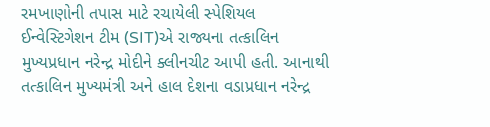રમખાણોની તપાસ માટે રચાયેલી સ્પેશિયલ ઈન્વેસ્ટિગેશન ટીમ (SIT)એ રાજ્યના તત્કાલિન મુખ્યપ્રધાન નરેન્દ્ર મોદીને ક્લીનચીટ આપી હતી. આનાથી તત્કાલિન મુખ્યમંત્રી અને હાલ દેશના વડાપ્રધાન નરેન્દ્ર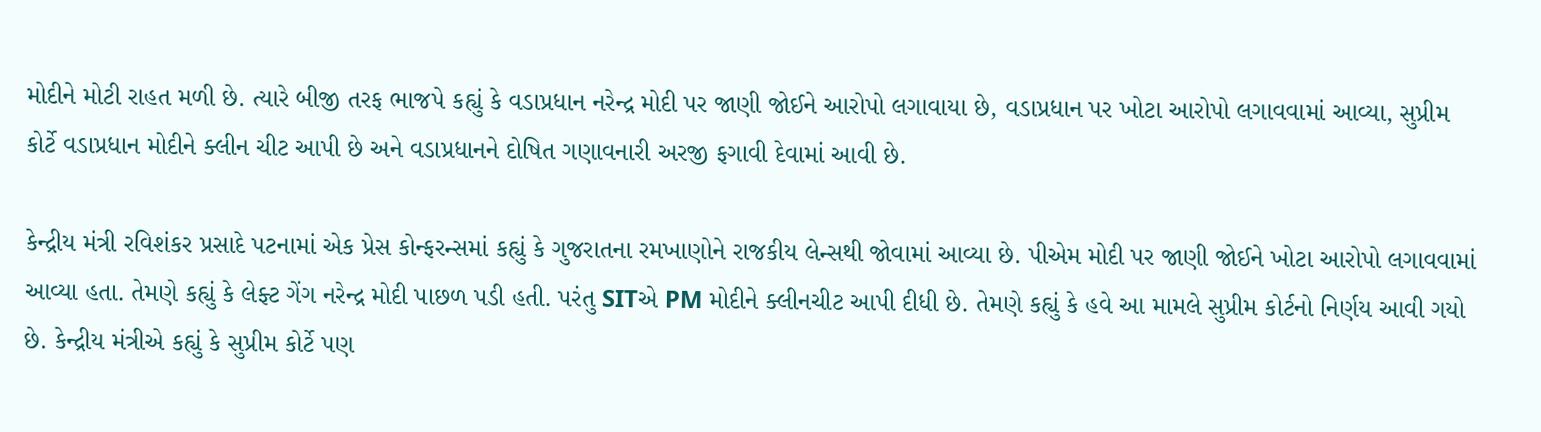મોદીને મોટી રાહત મળી છે. ત્યારે બીજી તરફ ભાજપે કહ્યું કે વડાપ્રધાન નરેન્દ્ર મોદી પર જાણી જોઈને આરોપો લગાવાયા છે, વડાપ્રધાન પર ખોટા આરોપો લગાવવામાં આવ્યા, સુપ્રીમ કોર્ટે વડાપ્રધાન મોદીને ક્લીન ચીટ આપી છે અને વડાપ્રધાનને દોષિત ગણાવનારી અરજી ફગાવી દેવામાં આવી છે.

કેન્દ્રીય મંત્રી રવિશંકર પ્રસાદે પટનામાં એક પ્રેસ કોન્ફરન્સમાં કહ્યું કે ગુજરાતના રમખાણોને રાજકીય લેન્સથી જોવામાં આવ્યા છે. પીએમ મોદી પર જાણી જોઈને ખોટા આરોપો લગાવવામાં આવ્યા હતા. તેમણે કહ્યું કે લેફ્ટ ગેંગ નરેન્દ્ર મોદી પાછળ પડી હતી. પરંતુ SITએ PM મોદીને ક્લીનચીટ આપી દીધી છે. તેમણે કહ્યું કે હવે આ મામલે સુપ્રીમ કોર્ટનો નિર્ણય આવી ગયો છે. કેન્દ્રીય મંત્રીએ કહ્યું કે સુપ્રીમ કોર્ટે પણ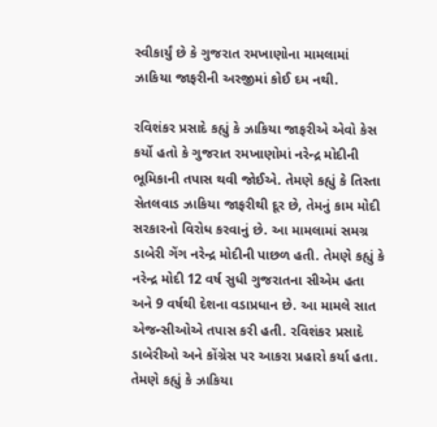સ્વીકાર્યું છે કે ગુજરાત રમખાણોના મામલામાં ઝાકિયા જાફરીની અરજીમાં કોઈ દમ નથી.

રવિશંકર પ્રસાદે કહ્યું કે ઝાકિયા જાફરીએ એવો કેસ કર્યો હતો કે ગુજરાત રમખાણોમાં નરેન્દ્ર મોદીની ભૂમિકાની તપાસ થવી જોઈએ. તેમણે કહ્યું કે તિસ્તા સેતલવાડ ઝાકિયા જાફરીથી દૂર છે, તેમનું કામ મોદી સરકારનો વિરોધ કરવાનું છે. આ મામલામાં સમગ્ર ડાબેરી ગેંગ નરેન્દ્ર મોદીની પાછળ હતી. તેમણે કહ્યું કે નરેન્દ્ર મોદી 12 વર્ષ સુધી ગુજરાતના સીએમ હતા અને 9 વર્ષથી દેશના વડાપ્રધાન છે. આ મામલે સાત એજન્સીઓએ તપાસ કરી હતી. રવિશંકર પ્રસાદે ડાબેરીઓ અને કોંગ્રેસ પર આકરા પ્રહારો કર્યા હતા. તેમણે કહ્યું કે ઝાકિયા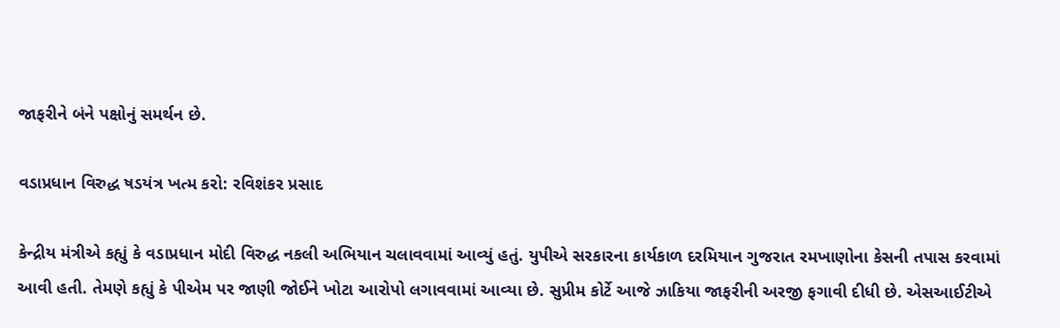જાફરીને બંને પક્ષોનું સમર્થન છે.

વડાપ્રધાન વિરુદ્ધ ષડયંત્ર ખત્મ કરો: રવિશંકર પ્રસાદ

કેન્દ્રીય મંત્રીએ કહ્યું કે વડાપ્રધાન મોદી વિરુદ્ધ નકલી અભિયાન ચલાવવામાં આવ્યું હતું. યુપીએ સરકારના કાર્યકાળ દરમિયાન ગુજરાત રમખાણોના કેસની તપાસ કરવામાં આવી હતી. તેમણે કહ્યું કે પીએમ પર જાણી જોઈને ખોટા આરોપો લગાવવામાં આવ્યા છે. સુપ્રીમ કોર્ટે આજે ઝાકિયા જાફરીની અરજી ફગાવી દીધી છે. એસઆઈટીએ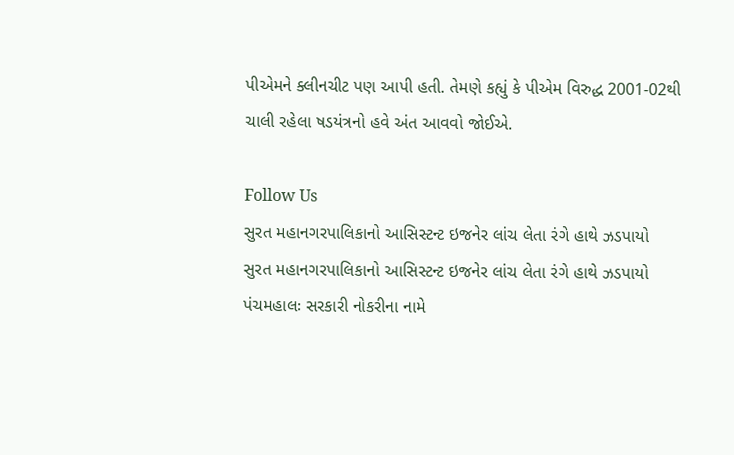પીએમને ક્લીનચીટ પણ આપી હતી. તેમણે કહ્યું કે પીએમ વિરુદ્ધ 2001-02થી ચાલી રહેલા ષડયંત્રનો હવે અંત આવવો જોઈએ.

Follow Us
સુરત મહાનગરપાલિકાનો આસિસ્ટન્ટ ઇજનેર લાંચ લેતા રંગે હાથે ઝડપાયો
સુરત મહાનગરપાલિકાનો આસિસ્ટન્ટ ઇજનેર લાંચ લેતા રંગે હાથે ઝડપાયો
પંચમહાલઃ સરકારી નોકરીના નામે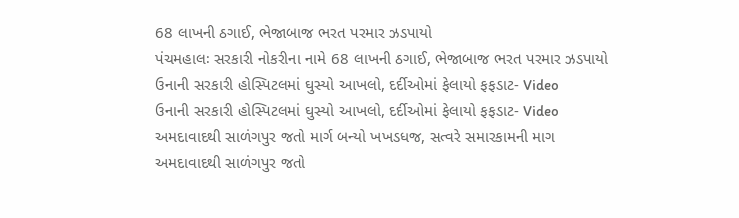68 લાખની ઠગાઈ, ભેજાબાજ ભરત પરમાર ઝડપાયો
પંચમહાલઃ સરકારી નોકરીના નામે 68 લાખની ઠગાઈ, ભેજાબાજ ભરત પરમાર ઝડપાયો
ઉનાની સરકારી હોસ્પિટલમાં ઘુસ્યો આખલો, દર્દીઓમાં ફેલાયો ફફડાટ- Video
ઉનાની સરકારી હોસ્પિટલમાં ઘુસ્યો આખલો, દર્દીઓમાં ફેલાયો ફફડાટ- Video
અમદાવાદથી સાળંગપુર જતો માર્ગ બન્યો ખખડધજ, સત્વરે સમારકામની માગ
અમદાવાદથી સાળંગપુર જતો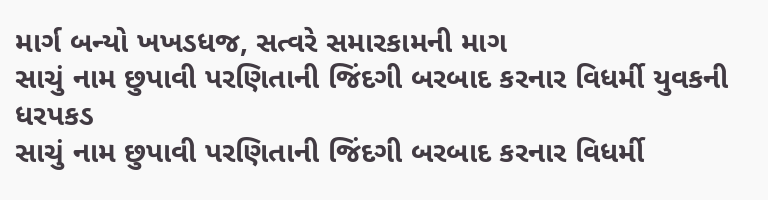માર્ગ બન્યો ખખડધજ, સત્વરે સમારકામની માગ
સાચું નામ છુપાવી પરણિતાની જિંદગી બરબાદ કરનાર વિધર્મી યુવકની ધરપકડ
સાચું નામ છુપાવી પરણિતાની જિંદગી બરબાદ કરનાર વિધર્મી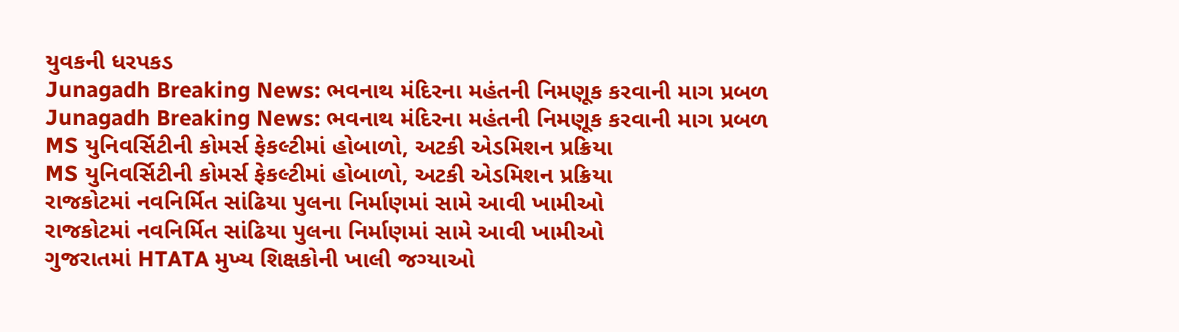યુવકની ધરપકડ
Junagadh Breaking News: ભવનાથ મંદિરના મહંતની નિમણૂક કરવાની માગ પ્રબળ
Junagadh Breaking News: ભવનાથ મંદિરના મહંતની નિમણૂક કરવાની માગ પ્રબળ
MS યુનિવર્સિટીની કોમર્સ ફેકલ્ટીમાં હોબાળો, અટકી એડમિશન પ્રક્રિયા
MS યુનિવર્સિટીની કોમર્સ ફેકલ્ટીમાં હોબાળો, અટકી એડમિશન પ્રક્રિયા
રાજકોટમાં નવનિર્મિત સાંઢિયા પુલના નિર્માણમાં સામે આવી ખામીઓ
રાજકોટમાં નવનિર્મિત સાંઢિયા પુલના નિર્માણમાં સામે આવી ખામીઓ
ગુજરાતમાં HTATA મુખ્ય શિક્ષકોની ખાલી જગ્યાઓ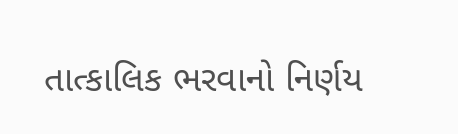તાત્કાલિક ભરવાનો નિર્ણય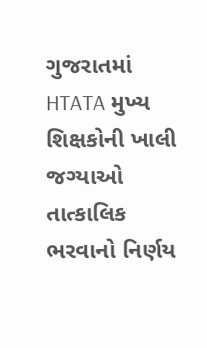ગુજરાતમાં HTATA મુખ્ય શિક્ષકોની ખાલી જગ્યાઓ તાત્કાલિક ભરવાનો નિર્ણય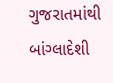ગુજરાતમાંથી બાંગ્લાદેશી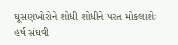ઘૂસણખોરોને શોધી શોધીને પરત મોકલાશેઃ હર્ષ સંઘવી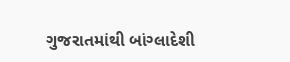ગુજરાતમાંથી બાંગ્લાદેશી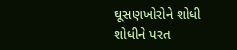ઘૂસણખોરોને શોધી શોધીને પરત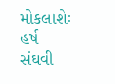મોકલાશેઃ હર્ષ સંઘવી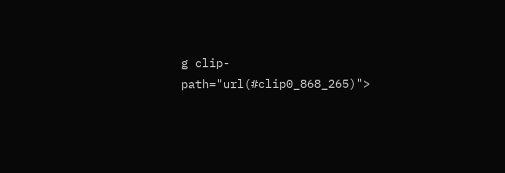g clip-path="url(#clip0_868_265)">